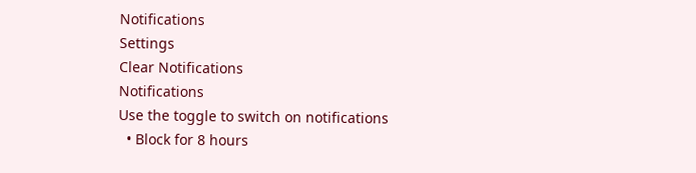Notifications
Settings
Clear Notifications
Notifications
Use the toggle to switch on notifications
  • Block for 8 hours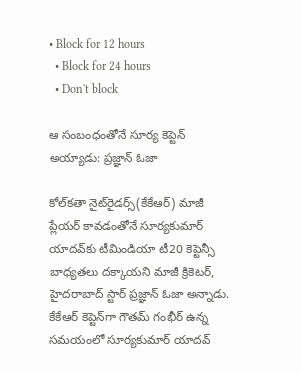• Block for 12 hours
  • Block for 24 hours
  • Don't block

ఆ సంబంధంతోనే సూర్య కెప్టెన్ అయ్యాడు: ప్రజ్ఞాన్ ఓజా

కోల్‌కతా నైట్‌రైడర్స్(కేకేఆర్) మాజీ ప్లేయర్ కావడంతోనే సూర్యకుమార్ యాదవ్‌కు టీమిండియా టీ20 కెప్టెన్సీ బాధ్యతలు దక్కాయని మాజీ క్రికెటర్, హైదరాబాద్ స్టార్ ప్రజ్ఞాన్ ఓజా అన్నాడు. కేకేఆర్ కెప్టెన్‌గా గౌతమ్ గంభీర్ ఉన్న సమయంలో సూర్యకుమార్ యాదవ్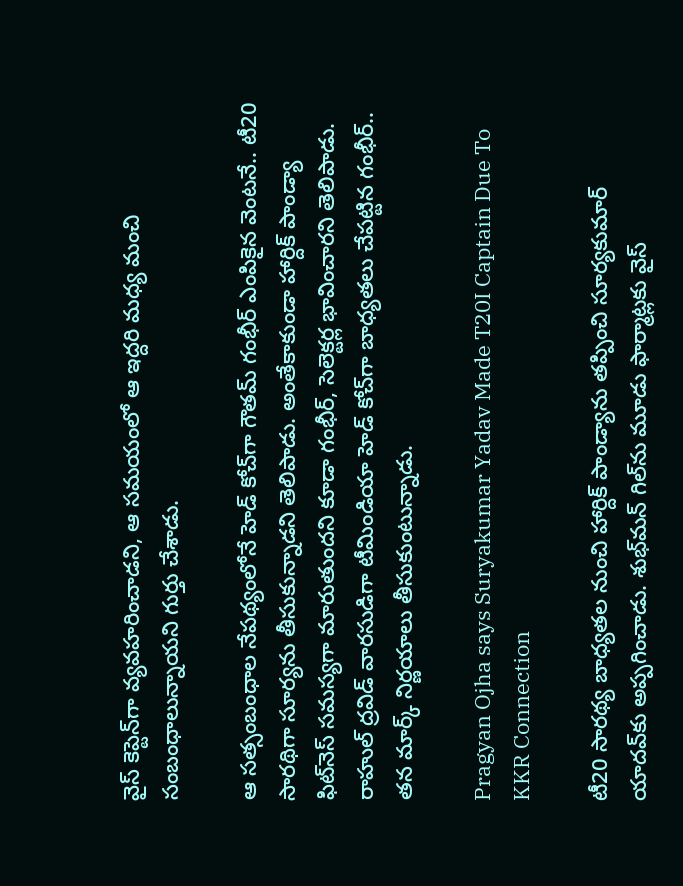వైస్ కెప్టెన్‌గా వ్యవహరించాడని, ఆ సమయంలో ఆ ఇద్దరి మధ్య మంచి సంబంధాలున్నాయని గుర్తు చేశాడు.

ఆ సత్సంబంధాల నేపథ్యంలోనే హెడ్ కోచ్‌గా గౌతమ్ గంభీర్ ఎంపికైన వెంటనే.. టీ20 సారథిగా సూర్యను తీసుకున్నాడని తెలిపాడు. అంతేకాకుండా హార్దిక్ పాండ్యా ఫిట్‌నెస్ సమస్యగా మారుతుందని కూడా గంభీర్, సెలెక్టర్ల భావించారని తెలిపాడు. రాహుల్ ద్రవిడ్ వారసుడిగా టీమిండియా హెడ్ కోచ్‌గా బాధ్యతలు చేపట్టిన గంభీర్.. తన మార్క్ నిర్ణయాలు తీసుకుంటున్నాడు.

Pragyan Ojha says Suryakumar Yadav Made T20I Captain Due To KKR Connection

టీ20 సారథ్య బాధ్యతల నుంచి హార్దిక్ పాండ్యాను తప్పించి సూర్యకుమార్ యాదవ్‌కు అప్పగించాడు. శుభ్‌మన్ గిల్‌ను మూడు ఫార్మాట్లకు వైస్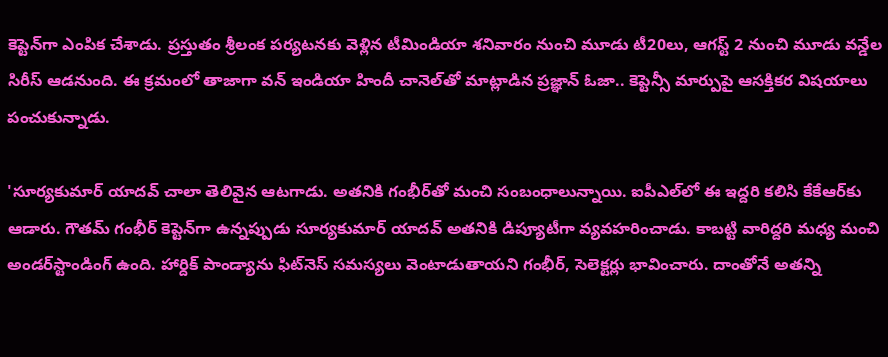కెప్టెన్‌గా ఎంపిక చేశాడు. ప్రస్తుతం శ్రీలంక పర్యటనకు వెళ్లిన టీమిండియా శనివారం నుంచి మూడు టీ20లు, ఆగస్ట్ 2 నుంచి మూడు వన్డేల సిరీస్ ఆడనుంది. ఈ క్రమంలో తాజాగా వన్ ఇండియా హిందీ చానెల్‌తో మాట్లాడిన ప్రజ్ఞాన్ ఓజా.. కెప్టెన్సీ మార్పుపై ఆసక్తికర విషయాలు పంచుకున్నాడు.

'సూర్యకుమార్ యాదవ్ చాలా తెలివైన ఆటగాడు. అతనికి గంభీర్‌తో మంచి సంబంధాలున్నాయి. ఐపీఎల్‌లో ఈ ఇద్దరి కలిసి కేకేఆర్‌కు ఆడారు. గౌతమ్ గంభీర్ కెప్టెన్‌గా ఉన్నప్పుడు సూర్యకుమార్ యాదవ్ అతనికి డిప్యూటీగా వ్యవహరించాడు. కాబట్టి వారిద్దరి మధ్య మంచి అండర్‌స్టాండింగ్ ఉంది. హార్దిక్ పాండ్యాను ఫిట్‌నెస్ సమస్యలు వెంటాడుతాయని గంభీర్, సెలెక్టర్లు భావించారు. దాంతోనే అతన్ని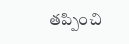తప్పించి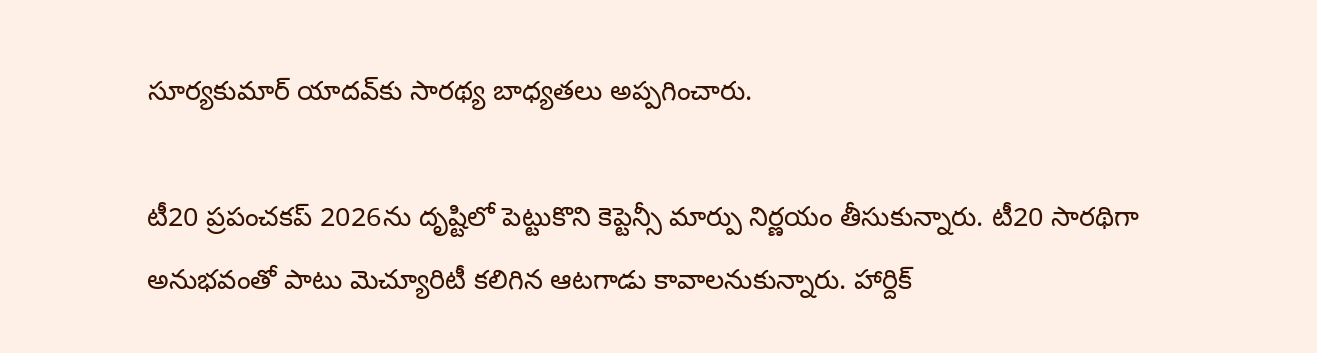సూర్యకుమార్ యాదవ్‌కు సారథ్య బాధ్యతలు అప్పగించారు.

టీ20 ప్రపంచకప్ 2026ను దృష్టిలో పెట్టుకొని కెప్టెన్సీ మార్పు నిర్ణయం తీసుకున్నారు. టీ20 సారథిగా అనుభవంతో పాటు మెచ్యూరిటీ కలిగిన ఆటగాడు కావాలనుకున్నారు. హార్దిక్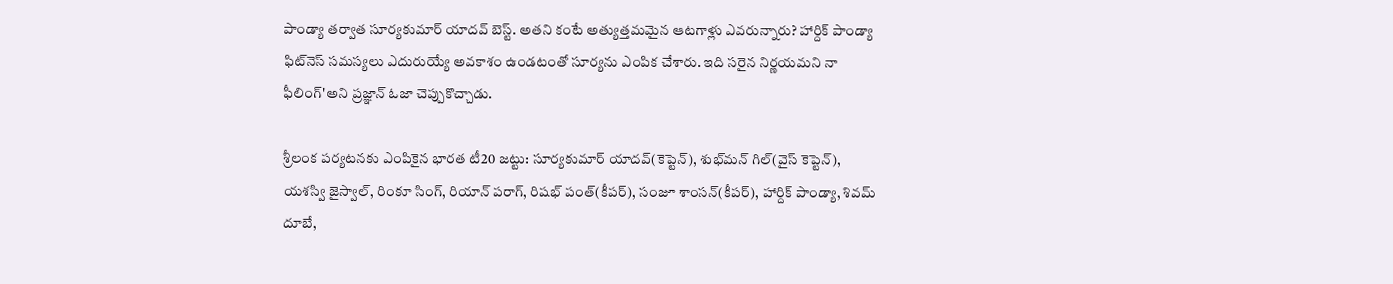పాండ్యా తర్వాత సూర్యకుమార్ యాదవ్ బెస్ట్. అతని కంటే అత్యుత్తమమైన ఆటగాళ్లు ఎవరున్నారు? హార్దిక్ పాండ్యా ఫిట్‌నెస్ సమస్యలు ఎదురుయ్యే అవకాశం ఉండటంతో సూర్యను ఎంపిక చేశారు. ఇది సరైన నిర్ణయమని నా ఫీలింగ్'అని ప్రజ్ఞాన్ ఓజా చెప్పుకొచ్చాడు.

శ్రీలంక పర్యటనకు ఎంపికైన భారత టీ20 జట్టు: సూర్యకుమార్ యాదవ్(కెప్టెన్), శుభ్‌మన్ గిల్(వైస్ కెప్టెన్), యశస్వి జైస్వాల్, రింకూ సింగ్, రియాన్ పరాగ్, రిషభ్ పంత్(కీపర్), సంజూ శాంసన్(కీపర్), హార్దిక్ పాండ్యా, శివమ్ దూబే,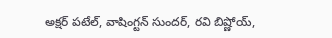అక్షర్ పటేల్, వాషింగ్టన్ సుందర్, రవి బిష్ణోయ్,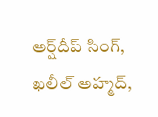అర్ష్‌దీప్ సింగ్, ఖలీల్ అహ్మద్,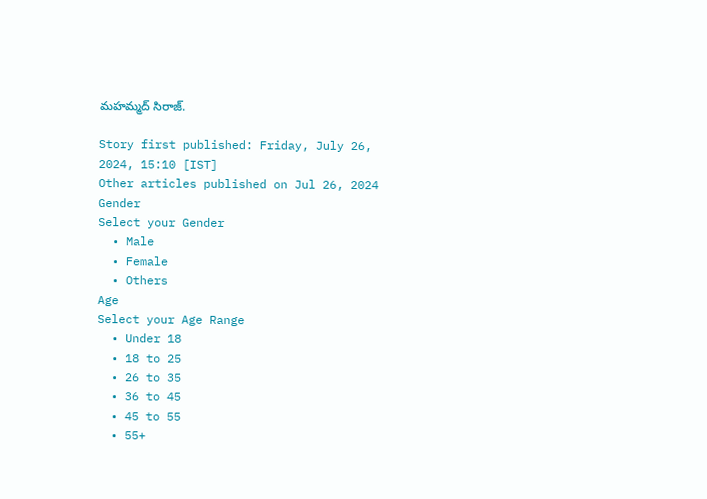మహమ్మద్ సిరాజ్.

Story first published: Friday, July 26, 2024, 15:10 [IST]
Other articles published on Jul 26, 2024
Gender
Select your Gender
  • Male
  • Female
  • Others
Age
Select your Age Range
  • Under 18
  • 18 to 25
  • 26 to 35
  • 36 to 45
  • 45 to 55
  • 55+